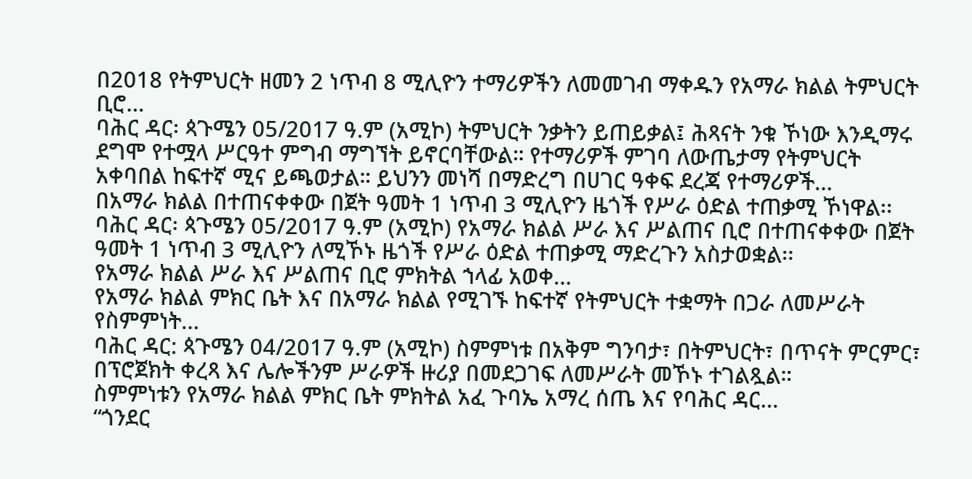በ2018 የትምህርት ዘመን 2 ነጥብ 8 ሚሊዮን ተማሪዎችን ለመመገብ ማቀዱን የአማራ ክልል ትምህርት ቢሮ...
ባሕር ዳር፡ ጳጉሜን 05/2017 ዓ.ም (አሚኮ) ትምህርት ንቃትን ይጠይቃል፤ ሕጻናት ንቁ ኾነው እንዲማሩ ደግሞ የተሟላ ሥርዓተ ምግብ ማግኘት ይኖርባቸውል። የተማሪዎች ምገባ ለውጤታማ የትምህርት አቀባበል ከፍተኛ ሚና ይጫወታል። ይህንን መነሻ በማድረግ በሀገር ዓቀፍ ደረጃ የተማሪዎች...
በአማራ ክልል በተጠናቀቀው በጀት ዓመት 1 ነጥብ 3 ሚሊዮን ዜጎች የሥራ ዕድል ተጠቃሚ ኾነዋል፡፡
ባሕር ዳር፡ ጳጉሜን 05/2017 ዓ.ም (አሚኮ) የአማራ ክልል ሥራ እና ሥልጠና ቢሮ በተጠናቀቀው በጀት ዓመት 1 ነጥብ 3 ሚሊዮን ለሚኾኑ ዜጎች የሥራ ዕድል ተጠቃሚ ማድረጉን አስታወቋል፡፡
የአማራ ክልል ሥራ እና ሥልጠና ቢሮ ምክትል ኀላፊ አወቀ...
የአማራ ክልል ምክር ቤት እና በአማራ ክልል የሚገኙ ከፍተኛ የትምህርት ተቋማት በጋራ ለመሥራት የስምምነት...
ባሕር ዳር: ጳጉሜን 04/2017 ዓ.ም (አሚኮ) ስምምነቱ በአቅም ግንባታ፣ በትምህርት፣ በጥናት ምርምር፣ በፕሮጀክት ቀረጻ እና ሌሎችንም ሥራዎች ዙሪያ በመደጋገፍ ለመሥራት መኾኑ ተገልጿል።
ስምምነቱን የአማራ ክልል ምክር ቤት ምክትል አፈ ጉባኤ አማረ ሰጤ እና የባሕር ዳር...
“ጎንደር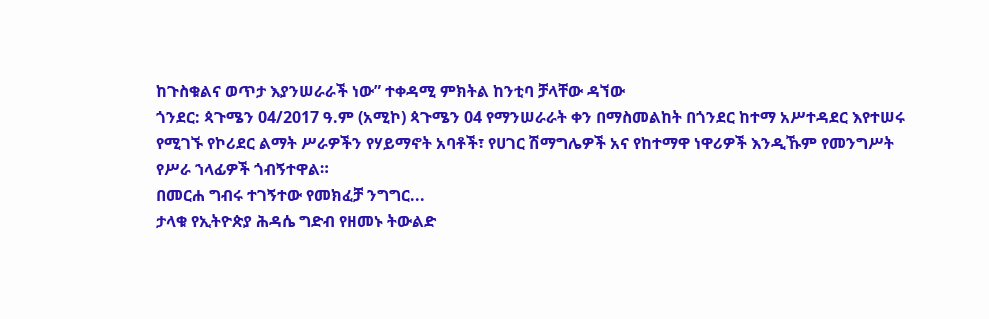ከጉስቁልና ወጥታ እያንሠራራች ነው” ተቀዳሚ ምክትል ከንቲባ ቻላቸው ዳኘው
ጎንደር: ጳጉሜን 04/2017 ዓ.ም (አሚኮ) ጳጉሜን 04 የማንሠራራት ቀን በማስመልከት በጎንደር ከተማ አሥተዳደር እየተሠሩ የሚገኙ የኮሪደር ልማት ሥራዎችን የሃይማኖት አባቶች፣ የሀገር ሽማግሌዎች አና የከተማዋ ነዋሪዎች እንዲኹም የመንግሥት የሥራ ኀላፊዎች ጎብኝተዋል።
በመርሐ ግብሩ ተገኝተው የመክፈቻ ንግግር...
ታላቁ የኢትዮጵያ ሕዳሴ ግድብ የዘመኑ ትውልድ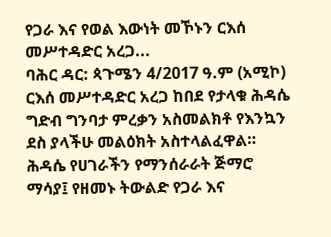የጋራ እና የወል እውነት መኾኑን ርእሰ መሥተዳድር አረጋ...
ባሕር ዳር: ጳጉሜን 4/2017 ዓ.ም (አሚኮ) ርእሰ መሥተዳድር አረጋ ከበደ የታላቁ ሕዳሴ ግድብ ግንባታ ምረቃን አስመልክቶ የእንኳን ደስ ያላችሁ መልዕክት አስተላልፈዋል።
ሕዳሴ የሀገራችን የማንሰራራት ጅማሮ ማሳያ፤ የዘመኑ ትውልድ የጋራ እና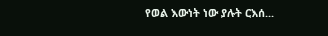የወል እውነት ነው ያሉት ርእሰ...